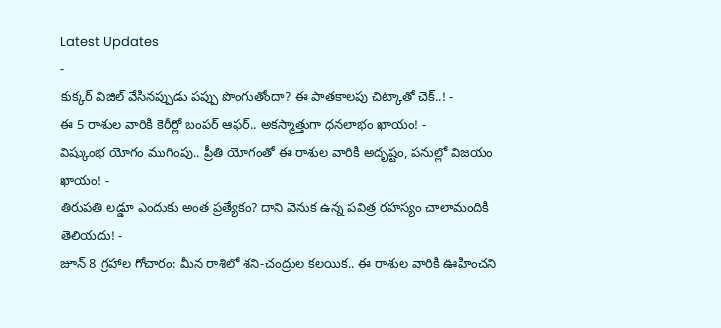Latest Updates
-
కుక్కర్ విజిల్ వేసినప్పుడు పప్పు పొంగుతోందా? ఈ పాతకాలపు చిట్కాతో చెక్..! -
ఈ 5 రాశుల వారికి కెరీర్లో బంపర్ ఆఫర్.. అకస్మాత్తుగా ధనలాభం ఖాయం! -
విష్కుంభ యోగం ముగింపు.. ప్రీతి యోగంతో ఈ రాశుల వారికి అదృష్టం, పనుల్లో విజయం ఖాయం! -
తిరుపతి లడ్డూ ఎందుకు అంత ప్రత్యేకం? దాని వెనుక ఉన్న పవిత్ర రహస్యం చాలామందికి తెలియదు! -
జూన్ 8 గ్రహాల గోచారం: మీన రాశిలో శని-చంద్రుల కలయిక.. ఈ రాశుల వారికి ఊహించని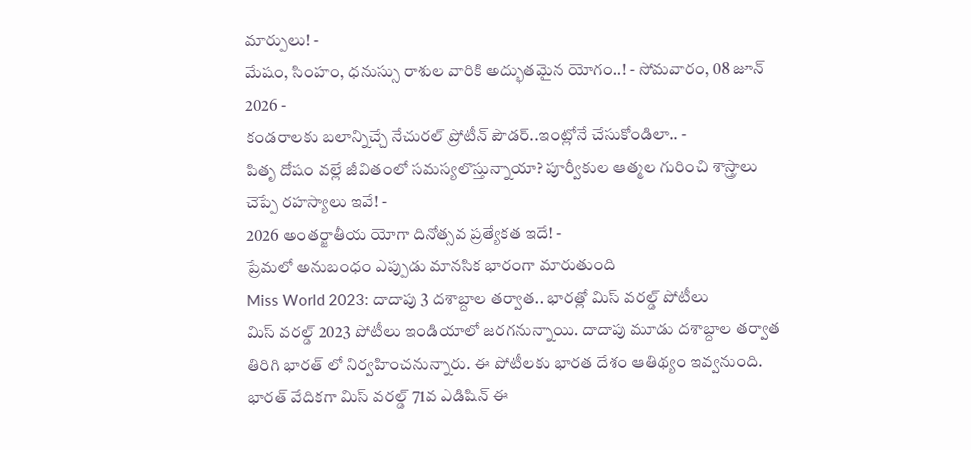మార్పులు! -
మేషం, సింహం, ధనుస్సు రాశుల వారికి అద్భుతమైన యోగం..! - సోమవారం, 08 జూన్ 2026 -
కండరాలకు బలాన్నిచ్చే నేచురల్ ప్రోటీన్ పౌడర్..ఇంట్లోనే చేసుకోండిలా.. -
పితృ దోషం వల్లే జీవితంలో సమస్యలొస్తున్నాయా? పూర్వీకుల ఆత్మల గురించి శాస్త్రాలు చెప్పే రహస్యాలు ఇవే! -
2026 అంతర్జాతీయ యోగా దినోత్సవ ప్రత్యేకత ఇదే! -
ప్రేమలో అనుబంధం ఎప్పుడు మానసిక భారంగా మారుతుంది
Miss World 2023: దాదాపు 3 దశాబ్దాల తర్వాత.. భారత్లో మిస్ వరల్డ్ పోటీలు
మిస్ వరల్డ్ 2023 పోటీలు ఇండియాలో జరగనున్నాయి. దాదాపు మూడు దశాబ్దాల తర్వాత తిరిగి భారత్ లో నిర్వహించనున్నారు. ఈ పోటీలకు భారత దేశం ఆతిథ్యం ఇవ్వనుంది. భారత్ వేదికగా మిస్ వరల్డ్ 71వ ఎడిషిన్ ఈ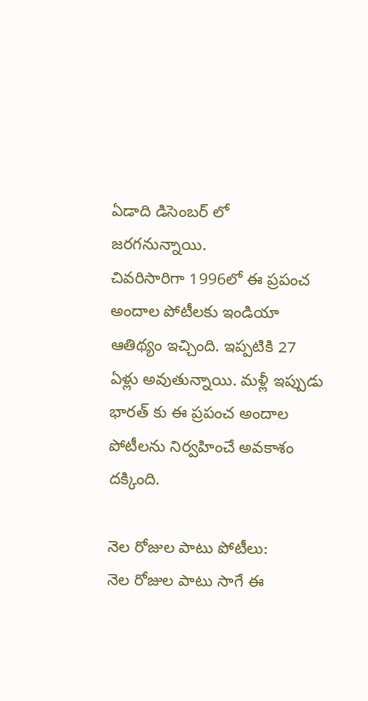ఏడాది డిసెంబర్ లో జరగనున్నాయి.
చివరిసారిగా 1996లో ఈ ప్రపంచ అందాల పోటీలకు ఇండియా ఆతిథ్యం ఇచ్చింది. ఇప్పటికి 27 ఏళ్లు అవుతున్నాయి. మళ్లీ ఇప్పుడు భారత్ కు ఈ ప్రపంచ అందాల పోటీలను నిర్వహించే అవకాశం దక్కింది.

నెల రోజుల పాటు పోటీలు:
నెల రోజుల పాటు సాగే ఈ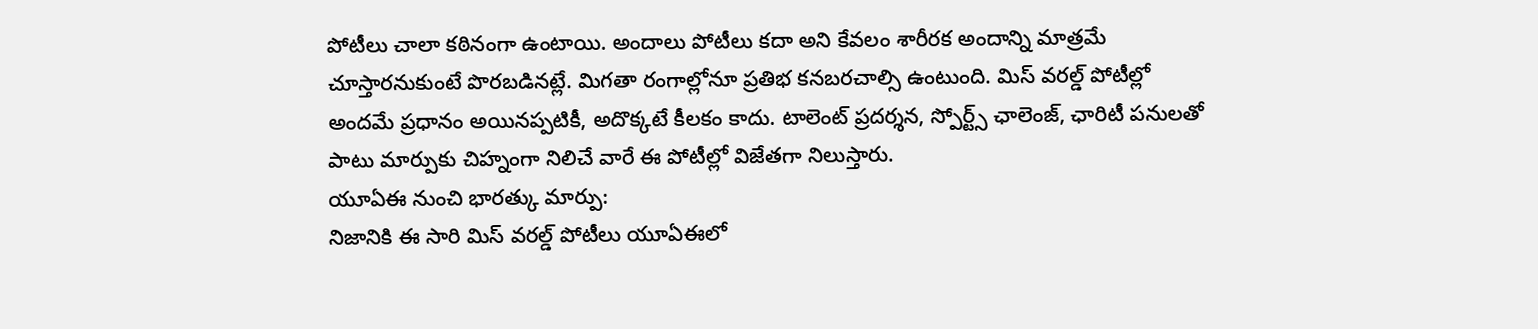పోటీలు చాలా కఠినంగా ఉంటాయి. అందాలు పోటీలు కదా అని కేవలం శారీరక అందాన్ని మాత్రమే చూస్తారనుకుంటే పొరబడినట్లే. మిగతా రంగాల్లోనూ ప్రతిభ కనబరచాల్సి ఉంటుంది. మిస్ వరల్డ్ పోటీల్లో అందమే ప్రధానం అయినప్పటికీ, అదొక్కటే కీలకం కాదు. టాలెంట్ ప్రదర్శన, స్పోర్ట్స్ ఛాలెంజ్, ఛారిటీ పనులతో పాటు మార్పుకు చిహ్నంగా నిలిచే వారే ఈ పోటీల్లో విజేతగా నిలుస్తారు.
యూఏఈ నుంచి భారత్కు మార్పు:
నిజానికి ఈ సారి మిస్ వరల్డ్ పోటీలు యూఏఈలో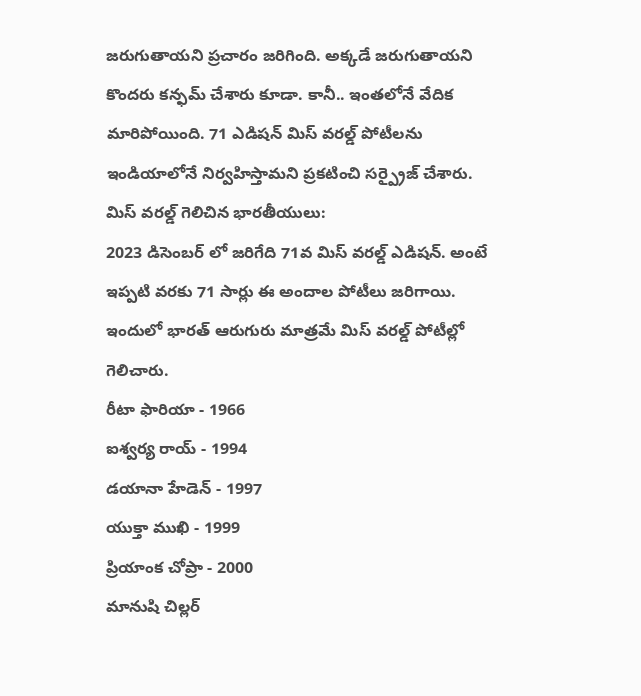జరుగుతాయని ప్రచారం జరిగింది. అక్కడే జరుగుతాయని కొందరు కన్ఫమ్ చేశారు కూడా. కానీ.. ఇంతలోనే వేదిక మారిపోయింది. 71 ఎడిషన్ మిస్ వరల్డ్ పోటీలను ఇండియాలోనే నిర్వహిస్తామని ప్రకటించి సర్ప్రైజ్ చేశారు.
మిస్ వరల్డ్ గెలిచిన భారతీయులు:
2023 డిసెంబర్ లో జరిగేది 71వ మిస్ వరల్డ్ ఎడిషన్. అంటే ఇప్పటి వరకు 71 సార్లు ఈ అందాల పోటీలు జరిగాయి. ఇందులో భారత్ ఆరుగురు మాత్రమే మిస్ వరల్డ్ పోటీల్లో గెలిచారు.
రీటా ఫారియా - 1966
ఐశ్వర్య రాయ్ - 1994
డయానా హేడెన్ - 1997
యుక్తా ముఖి - 1999
ప్రియాంక చోప్రా - 2000
మానుషి చిల్లర్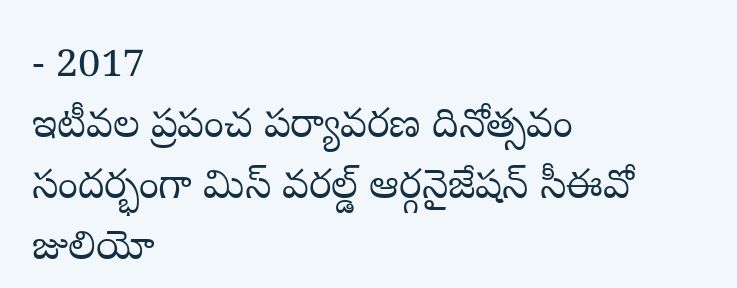- 2017
ఇటీవల ప్రపంచ పర్యావరణ దినోత్సవం సందర్భంగా మిస్ వరల్డ్ ఆర్గనైజేషన్ సీఈవో జులియో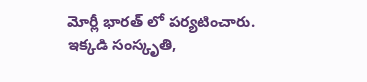మోర్లీ భారత్ లో పర్యటించారు. ఇక్కడి సంస్కృతి,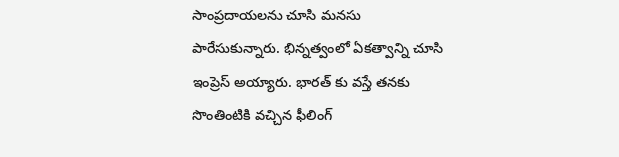సాంప్రదాయలను చూసి మనసు పారేసుకున్నారు. భిన్నత్వంలో ఏకత్వాన్ని చూసి ఇంప్రెస్ అయ్యారు. భారత్ కు వస్తే తనకు సొంతింటికి వచ్చిన ఫీలింగ్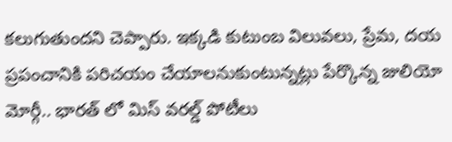కలుగుతుందని చెప్పారు. ఇక్కడి కుటుంబ విలువలు, ప్రేమ, దయ ప్రపంచానికి పరిచయం చేయాలనుకుంటున్నట్లు పేర్కొన్న జులియో మోర్గీ.. భారత్ లో మిస్ వరల్డ్ పోటీలు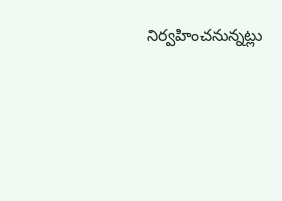నిర్వహించనున్నట్లు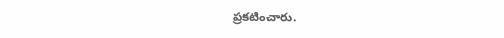ప్రకటించారు.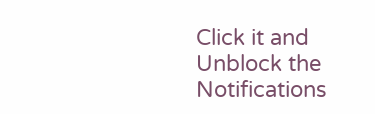Click it and Unblock the Notifications